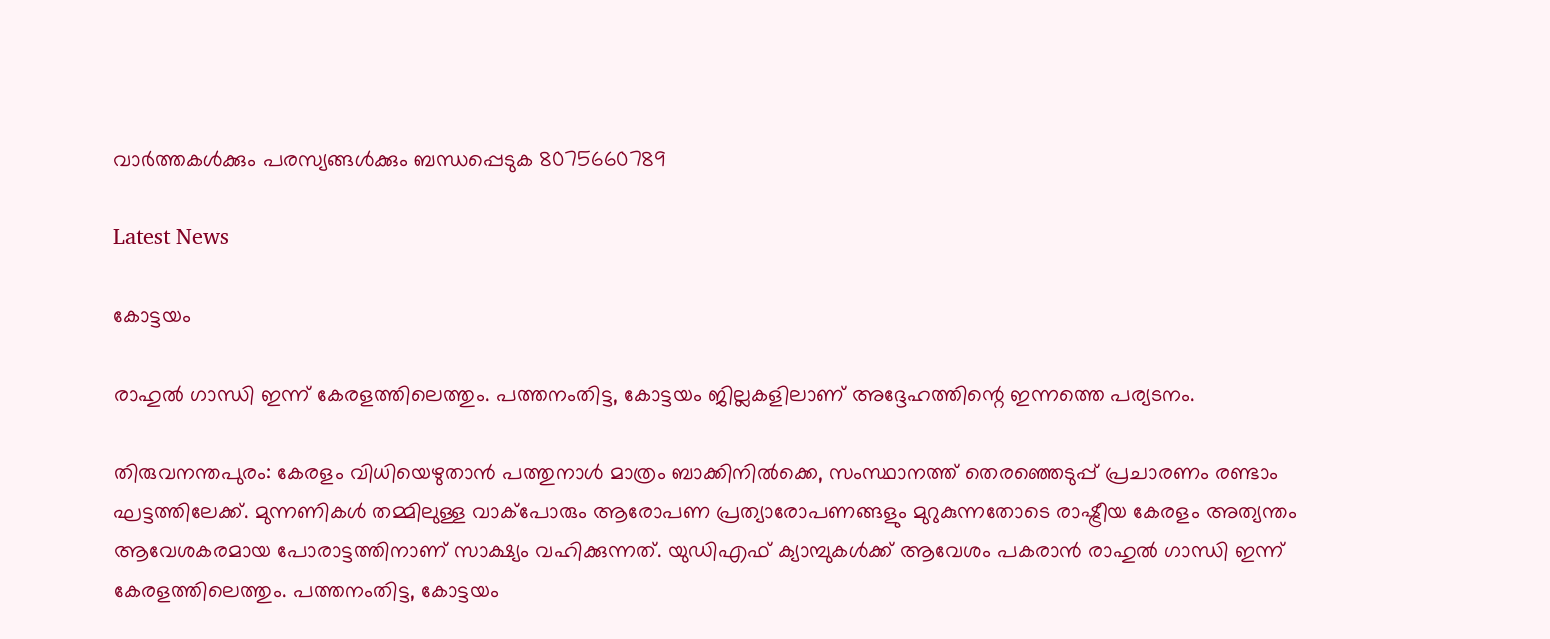വാർത്തകൾക്കും പരസ്യങ്ങൾക്കും ബന്ധപ്പെടുക 8075660789

Latest News

കോട്ടയം

രാഹുൽ ഗാന്ധി ഇന്ന് കേരളത്തിലെത്തും. പത്തനംതിട്ട, കോട്ടയം ജില്ലകളിലാണ് അദ്ദേഹത്തിന്റെ ഇന്നത്തെ പര്യടനം.

തിരുവനന്തപുരം: കേരളം വിധിയെഴുതാൻ പത്തുനാൾ മാത്രം ബാക്കിനിൽക്കെ, സംസ്ഥാനത്ത് തെരഞ്ഞെടുപ്പ് പ്രചാരണം രണ്ടാം ഘട്ടത്തിലേക്ക്. മുന്നണികൾ തമ്മിലുള്ള വാക്പോരും ആരോപണ പ്രത്യാരോപണങ്ങളും മുറുകുന്നതോടെ രാഷ്ട്രീയ കേരളം അത്യന്തം ആവേശകരമായ പോരാട്ടത്തിനാണ് സാക്ഷ്യം വഹിക്കുന്നത്. യുഡിഎഫ് ക്യാമ്പുകൾക്ക് ആവേശം പകരാൻ രാഹുൽ ഗാന്ധി ഇന്ന് കേരളത്തിലെത്തും. പത്തനംതിട്ട, കോട്ടയം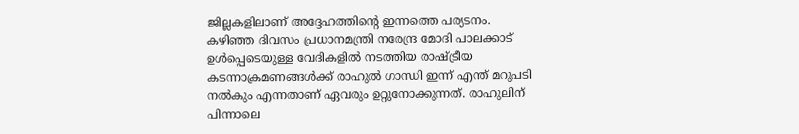ജില്ലകളിലാണ് അദ്ദേഹത്തിന്റെ ഇന്നത്തെ പര്യടനം. കഴിഞ്ഞ ദിവസം പ്രധാനമന്ത്രി നരേന്ദ്ര മോദി പാലക്കാട് ഉൾപ്പെടെയുള്ള വേദികളിൽ നടത്തിയ രാഷ്ട്രീയ കടന്നാക്രമണങ്ങൾക്ക് രാഹുൽ ഗാന്ധി ഇന്ന് എന്ത് മറുപടി നൽകും എന്നതാണ് ഏവരും ഉറ്റുനോക്കുന്നത്. രാഹുലിന് പിന്നാലെ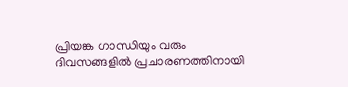പ്രിയങ്ക ഗാന്ധിയും വരും ദിവസങ്ങളിൽ പ്രചാരണത്തിനായി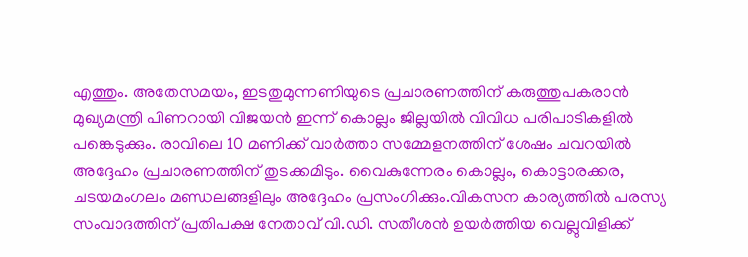എത്തും. അതേസമയം, ഇടതുമുന്നണിയുടെ പ്രചാരണത്തിന് കരുത്തുപകരാൻ മുഖ്യമന്ത്രി പിണറായി വിജയൻ ഇന്ന് കൊല്ലം ജില്ലയിൽ വിവിധ പരിപാടികളിൽ പങ്കെടുക്കും. രാവിലെ 10 മണിക്ക് വാർത്താ സമ്മേളനത്തിന് ശേഷം ചവറയിൽ അദ്ദേഹം പ്രചാരണത്തിന് തുടക്കമിടും. വൈകുന്നേരം കൊല്ലം, കൊട്ടാരക്കര, ചടയമംഗലം മണ്ഡലങ്ങളിലും അദ്ദേഹം പ്രസംഗിക്കും.വികസന കാര്യത്തിൽ പരസ്യ സംവാദത്തിന് പ്രതിപക്ഷ നേതാവ് വി.ഡി. സതീശൻ ഉയർത്തിയ വെല്ലുവിളിക്ക്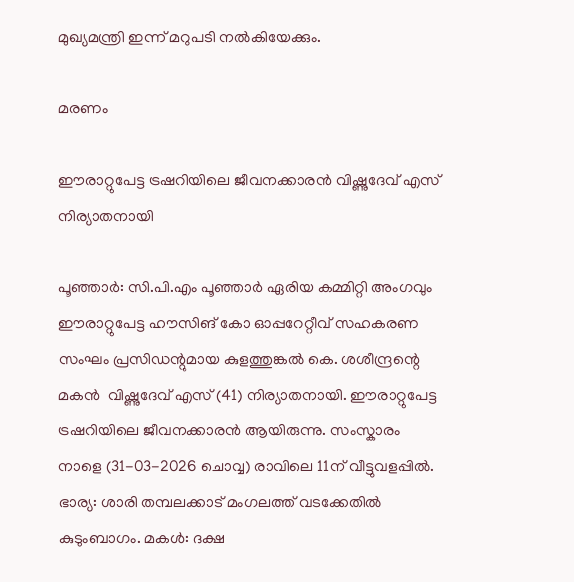മുഖ്യമന്ത്രി ഇന്ന് മറുപടി നൽകിയേക്കും.

മരണം

ഈരാറ്റുപേട്ട ട്രഷറിയിലെ ജീവനക്കാരൻ വിഷ്ണുദേവ് എസ് നിര്യാതനായി

പൂഞ്ഞാർ: സി.പി.എം പൂഞ്ഞാർ ഏരിയ കമ്മിറ്റി അംഗവും ഈരാറ്റുപേട്ട ഹൗസിങ് കോ ഓപ്പറേറ്റീവ് സഹകരണ സംഘം പ്രസിഡന്റുമായ കുളത്തുങ്കൽ കെ. ശശീന്ദ്രന്റെ മകൻ  വിഷ്ണുദേവ് എസ് (41) നിര്യാതനായി. ഈരാറ്റുപേട്ട ട്രഷറിയിലെ ജീവനക്കാരൻ ആയിരുന്നു. സംസ്കാരം നാളെ (31-03-2026 ചൊവ്വ) രാവിലെ 11ന് വീട്ടുവളപ്പിൽ. ഭാര്യ: ശാരി തമ്പലക്കാട് മംഗലത്ത് വടക്കേതിൽ കുടുംബാഗം. മകൾ: ദക്ഷ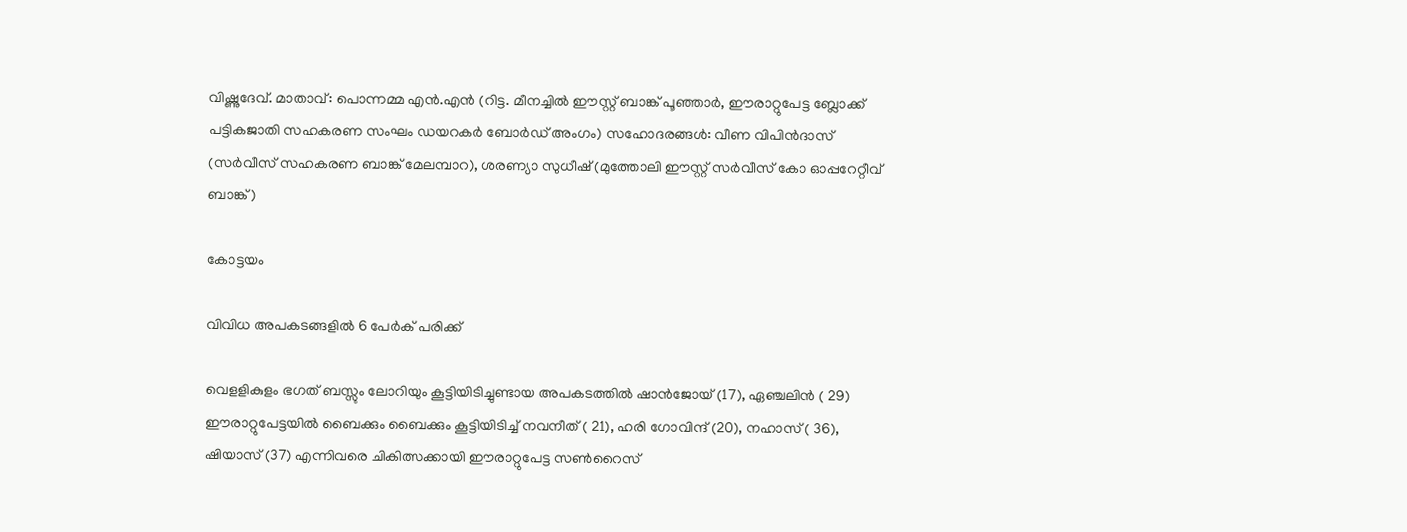വിഷ്ണുദേവ്. മാതാവ്: പൊന്നമ്മ എൻ.എൻ (റിട്ട. മീനച്ചിൽ ഈസ്റ്റ് ബാങ്ക് പൂഞ്ഞാർ, ഈരാറ്റുപേട്ട ബ്ലോക്ക് പട്ടികജാതി സഹകരണ സംഘം ഡയറകർ ബോർഡ് അംഗം) സഹോദരങ്ങൾ: വീണ വിപിൻദാസ് (സർവീസ് സഹകരണ ബാങ്ക് മേലമ്പാറ), ശരണ്യാ സുധീഷ് (മുത്തോലി ഈസ്റ്റ് സർവീസ് കോ ഓപ്പറേറ്റീവ് ബാങ്ക്)

കോട്ടയം

വിവിധ അപകടങ്ങളിൽ 6 പേർക് പരിക്ക്

വെളളികുളം ഭഗത് ബസ്സും ലോറിയും കൂട്ടിയിടിച്ചുണ്ടായ അപകടത്തിൽ ഷാൻജോയ് (17), ഏഞ്ചലിൻ ( 29) ഈരാറ്റുപേട്ടയിൽ ബൈക്കും ബൈക്കും കൂട്ടിയിടിച്ച് നവനീത് ( 21), ഹരി ഗോവിന്ദ് (20), നഹാസ് ( 36), ഷിയാസ് (37) എന്നിവരെ ചികിത്സക്കായി ഈരാറ്റുപേട്ട സൺറൈസ്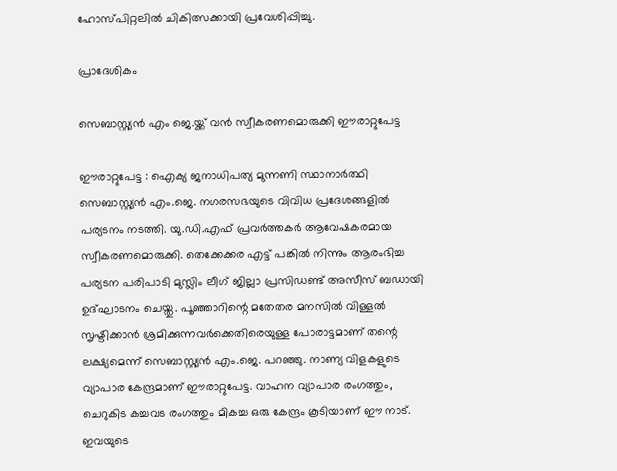ഹോസ്പിറ്റലിൽ ചികിത്സക്കായി പ്രവേശിപ്പിച്ചു.

പ്രാദേശികം

സെബാസ്റ്റ്യൻ എം ജെ.യ്ക്ക് വൻ സ്വീകരണമൊരുക്കി ഈരാറ്റുപേട്ട

ഈരാറ്റുപേട്ട : ഐക്യ ജനാധിപത്യ മുന്നണി സ്ഥാനാർത്ഥി സെബാസ്റ്റ്യൻ എം.ജെ. നഗരസഭയുടെ വിവിധ പ്രദേശങ്ങളിൽ പര്യടനം നടത്തി. യു.ഡി.എഫ് പ്രവർത്തകർ ആവേഷകരമായ സ്വീകരണമൊരുക്കി. തെക്കേക്കര എട്ട് പങ്കിൽ നിന്നും ആരംഭിച്ച  പര്യടന പരിപാടി മുസ്ലിം ലീഗ് ജില്ലാ പ്രസിഡണ്ട് അസീസ് ബഡായി ഉദ്ഘാടനം ചെയ്തു. പൂഞ്ഞാറിന്റെ മതേതര മനസിൽ വിള്ളൽ സൃഷ്ടിക്കാൻ ശ്രമിക്കുന്നവർക്കെതിരെയുള്ള പോരാട്ടമാണ് തന്റെ ലക്ഷ്യമെന്ന് സെബാസ്റ്റ്യൻ എം.ജെ. പറഞ്ഞു. നാണ്യ വിളകളുടെ വ്യാപാര കേന്ദ്രമാണ് ഈരാറ്റുപേട്ട. വാഹന വ്യാപാര രംഗത്തും, ചെറുകിട കച്ചവട രംഗത്തും മികച്ച ഒരു കേന്ദ്രം കൂടിയാണ് ഈ നാട്. ഇവയുടെ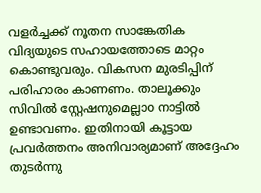വളർച്ചക്ക് നൂതന സാങ്കേതിക വിദ്യയുടെ സഹായത്തോടെ മാറ്റം കൊണ്ടുവരും. വികസന മുരടിപ്പിന് പരിഹാരം കാണണം. താലൂക്കും സിവിൽ സ്റ്റേഷനുമെല്ലാo നാട്ടിൽ ഉണ്ടാവണം. ഇതിനായി കൂട്ടായ പ്രവർത്തനം അനിവാര്യമാണ് അദ്ദേഹം തുടർന്നു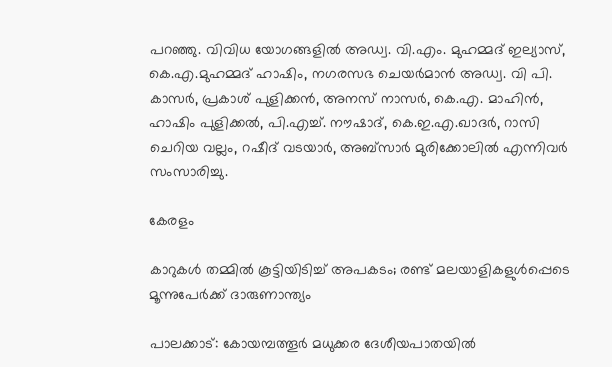പറഞ്ഞു. വിവിധ യോഗങ്ങളിൽ അഡ്വ. വി.എം. മുഹമ്മദ് ഇല്യാസ്, കെ.എ.മുഹമ്മദ് ഹാഷിം, നഗരസഭ ചെയർമാൻ അഡ്വ. വി പി. കാസർ, പ്രകാശ് പുളിക്കൻ, അനസ് നാസർ, കെ.എ. മാഹിൻ, ഹാഷിം പുളിക്കൽ, പി.എച്ച്. നൗഷാദ്, കെ.ഇ.എ.ഖാദർ, റാസി ചെറിയ വല്ലം, റഷീദ് വടയാർ, അബ്സാർ മുരിക്കോലിൽ എന്നിവർ സംസാരിച്ചു.

കേരളം

കാറുകൾ തമ്മിൽ കൂട്ടിയിടിച്ച് അപകടം; രണ്ട് മലയാളികളുൾപ്പെടെ മൂന്നുപേർക്ക് ദാരുണാന്ത്യം

പാലക്കാട്: കോയമ്പത്തൂര്‍ മധുക്കര ദേശീയപാതയില്‍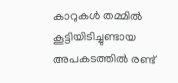കാറുകള്‍ തമ്മില്‍ കൂട്ടിയിടിച്ചുണ്ടായ അപകടത്തില്‍ രണ്ട്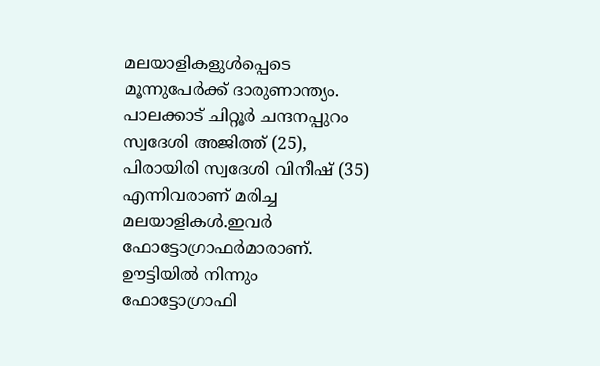മലയാളികളുള്‍പ്പെടെ മൂന്നുപേര്‍ക്ക് ദാരുണാന്ത്യം. പാലക്കാട് ചിറ്റൂര്‍ ചന്ദനപ്പുറം സ്വദേശി അജിത്ത് (25), പിരായിരി സ്വദേശി വിനീഷ് (35) എന്നിവരാണ് മരിച്ച മലയാളികള്‍.ഇവര്‍ ഫോട്ടോഗ്രാഫര്‍മാരാണ്. ഊട്ടിയില്‍ നിന്നും ഫോട്ടോഗ്രാഫി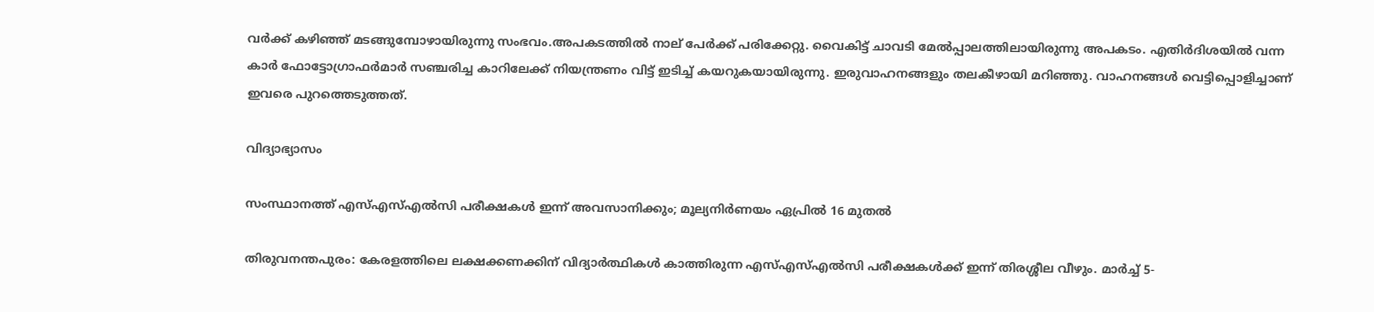വര്‍ക്ക് കഴിഞ്ഞ് മടങ്ങുമ്പോഴായിരുന്നു സംഭവം.അപകടത്തില്‍ നാല് പേര്‍ക്ക് പരിക്കേറ്റു. വൈകിട്ട് ചാവടി മേല്‍പ്പാലത്തിലായിരുന്നു അപകടം. എതിര്‍ദിശയില്‍ വന്ന കാര്‍ ഫോട്ടോഗ്രാഫര്‍മാര്‍ സഞ്ചരിച്ച കാറിലേക്ക് നിയന്ത്രണം വിട്ട് ഇടിച്ച് കയറുകയായിരുന്നു. ഇരുവാഹനങ്ങളും തലകീഴായി മറിഞ്ഞു. വാഹനങ്ങള്‍ വെട്ടിപ്പൊളിച്ചാണ് ഇവരെ പുറത്തെടുത്തത്.

വിദ്യാഭ്യാസം

സംസ്ഥാനത്ത് എസ്എസ്എൽസി പരീക്ഷകൾ ഇന്ന് അവസാനിക്കും; മൂല്യനിർണയം ഏപ്രിൽ 16 മുതൽ

തിരുവനന്തപുരം: കേരളത്തിലെ ലക്ഷക്കണക്കിന് വിദ്യാർത്ഥികൾ കാത്തിരുന്ന എസ്എസ്എൽസി പരീക്ഷകൾക്ക് ഇന്ന് തിരശ്ശീല വീഴും. മാർച്ച് 5-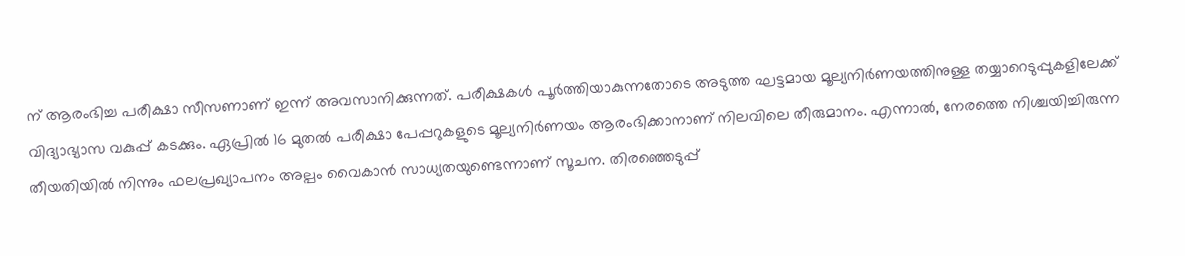ന് ആരംഭിച്ച പരീക്ഷാ സീസണാണ് ഇന്ന് അവസാനിക്കുന്നത്. പരീക്ഷകൾ പൂർത്തിയാകുന്നതോടെ അടുത്ത ഘട്ടമായ മൂല്യനിർണയത്തിനുള്ള തയ്യാറെടുപ്പുകളിലേക്ക് വിദ്യാഭ്യാസ വകുപ്പ് കടക്കും. ഏപ്രിൽ 16 മുതൽ പരീക്ഷാ പേപ്പറുകളുടെ മൂല്യനിർണയം ആരംഭിക്കാനാണ് നിലവിലെ തീരുമാനം. എന്നാൽ, നേരത്തെ നിശ്ചയിച്ചിരുന്ന തീയതിയിൽ നിന്നും ഫലപ്രഖ്യാപനം അല്പം വൈകാൻ സാധ്യതയുണ്ടെന്നാണ് സൂചന. തിരഞ്ഞെടുപ്പ്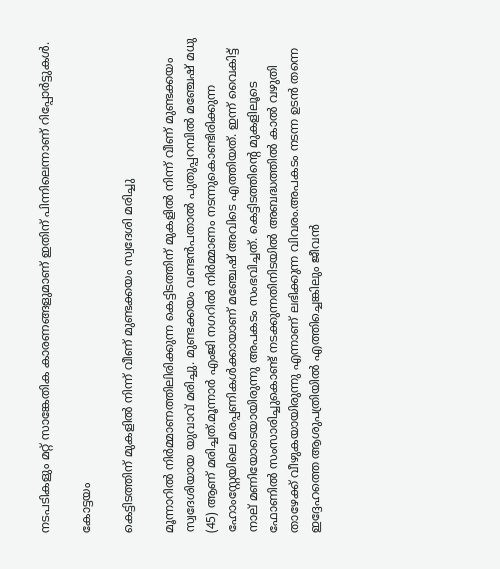നടപടികളും മറ്റ് സാങ്കേതിക കാരണങ്ങളുമാണ് ഇതിന് പിന്നിലെന്നാണ് റിപ്പോർട്ടുകൾ.

കോട്ടയം

കെട്ടിടത്തിന് മുകളിൽ നിന്ന് വീണ് മുണ്ടക്കയം സ്വദേശി മരിച്ചു

മൂന്നാറിൽ നിർമ്മാണത്തിലിരിക്കുന്ന കെട്ടിടത്തിന് മുകളിൽ നിന്ന് വീണ് മുണ്ടക്കയം സ്വദേശിയായ യുവാവ് മരിച്ചു. മുണ്ടക്കയം വണ്ടൻപതാൽ പുതുപ്പറമ്പിൽ മഞ്ചേഷ് മധു (45) ആണ് മരിച്ചത്.മൂന്നാർ എംജി നഗറിൽ നിർമ്മാണം നടന്നുകൊണ്ടിരിക്കുന്ന ഹോംസ്റ്റേയിലെ മരപ്പണികൾക്കായാണ് മഞ്ചേഷ് അവിടെ എത്തിയത്. ഇന്ന് വൈകിട്ട് നാല് മണിയോടെയായിരുന്നു അപകടം സംഭവിച്ചത്. കെട്ടിടത്തിന്റെ മുകളിലൂടെ ഫോണിൽ സംസാരിച്ചുകൊണ്ട് നടക്കുന്നതിനിടയിൽ അബദ്ധത്തിൽ കാൽ വഴുതി താഴേക്ക് വീഴുകയായിരുന്നു എന്നാണ് ലഭിക്കുന്ന വിവരം.അപകടം നടന്ന ഉടൻ തന്നെ ഇദ്ദേഹത്തെ ആശുപത്രിയിൽ എത്തിച്ചെങ്കിലും ജീവൻ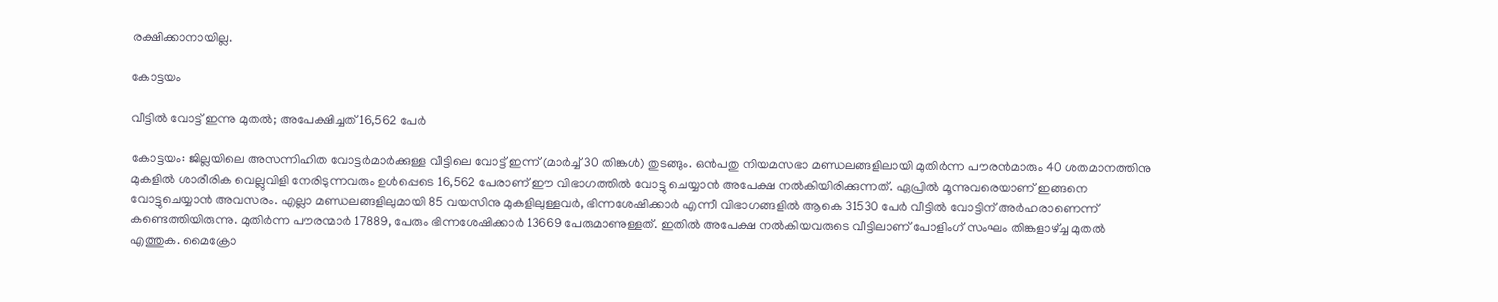രക്ഷിക്കാനായില്ല.

കോട്ടയം

വീട്ടിൽ വോട്ട് ഇന്നു മുതൽ; അപേക്ഷിച്ചത് 16,562 പേർ

കോട്ടയം: ജില്ലയിലെ അസന്നിഹിത വോട്ടർമാർക്കുള്ള വീട്ടിലെ വോട്ട് ഇന്ന് (മാർച്ച് 30 തിങ്കൾ) തുടങ്ങും. ഒൻപതു നിയമസഭാ മണ്ഡലങ്ങളിലായി മുതിർന്ന പൗരൻമാരും 40 ശതമാനത്തിനു മുകളിൽ ശാരീരിക വെല്ലുവിളി നേരിടുന്നവരും ഉൾപ്പെടെ 16,562 പേരാണ് ഈ വിഭാഗത്തിൽ വോട്ടു ചെയ്യാൻ അപേക്ഷ നൽകിയിരിക്കുന്നത്. ഏപ്രിൽ മൂന്നുവരെയാണ് ഇങ്ങനെ വോട്ടുചെയ്യാൻ അവസരം. എല്ലാ മണ്ഡലങ്ങളിലുമായി 85 വയസിനു മുകളിലുള്ളവർ, ഭിന്നശേഷിക്കാർ എന്നീ വിഭാഗങ്ങളിൽ ആകെ 31530 പേർ വീട്ടിൽ വോട്ടിന് അർഹരാണെന്ന് കണ്ടെത്തിയിരുന്നു. മുതിർന്ന പൗരന്മാർ 17889, പേരും ഭിന്നശേഷിക്കാർ 13669 പേരുമാണുള്ളത്. ഇതിൽ അപേക്ഷ നൽകിയവരുടെ വീട്ടിലാണ് പോളിംഗ് സംഘം തിങ്കളാഴ്ച്ച മുതൽ എത്തുക. മൈക്രോ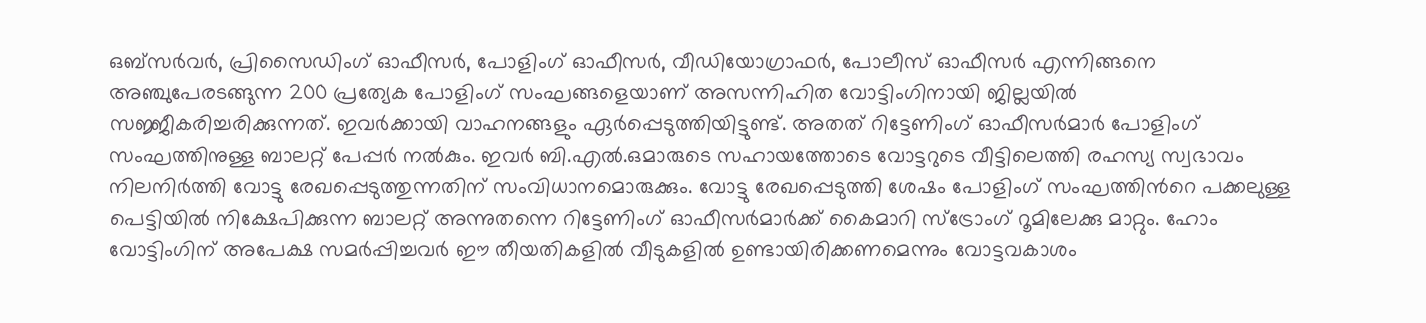ഒബ്സർവർ, പ്രിസൈഡിംഗ് ഓഫീസർ, പോളിംഗ് ഓഫീസർ, വീഡിയോഗ്രാഫർ, പോലീസ് ഓഫീസർ എന്നിങ്ങനെ അഞ്ചുപേരടങ്ങുന്ന 200 പ്രത്യേക പോളിംഗ് സംഘങ്ങളെയാണ് അസന്നിഹിത വോട്ടിംഗിനായി ജില്ലയിൽ സജ്ജീകരിച്ചരിക്കുന്നത്. ഇവർക്കായി വാഹനങ്ങളും ഏർപ്പെടുത്തിയിട്ടുണ്ട്. അതത് റിട്ടേണിംഗ് ഓഫീസർമാർ പോളിംഗ് സംഘത്തിനുള്ള ബാലറ്റ് പേപ്പർ നൽകും. ഇവർ ബി.എൽ.ഒമാരുടെ സഹായത്തോടെ വോട്ടറുടെ വീട്ടിലെത്തി രഹസ്യ സ്വഭാവം നിലനിർത്തി വോട്ടു രേഖപ്പെടുത്തുന്നതിന് സംവിധാനമൊരുക്കും. വോട്ടു രേഖപ്പെടുത്തി ശേഷം പോളിംഗ് സംഘത്തിൻറെ പക്കലുള്ള പെട്ടിയിൽ നിക്ഷേപിക്കുന്ന ബാലറ്റ് അന്നുതന്നെ റിട്ടേണിംഗ് ഓഫീസർമാർക്ക് കൈമാറി സ്ട്രോംഗ് റൂമിലേക്കു മാറ്റും. ഹോം വോട്ടിംഗിന് അപേക്ഷ സമർപ്പിച്ചവർ ഈ തീയതികളിൽ വീടുകളിൽ ഉണ്ടായിരിക്കണമെന്നും വോട്ടവകാശം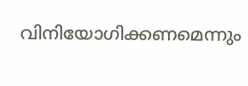വിനിയോഗിക്കണമെന്നും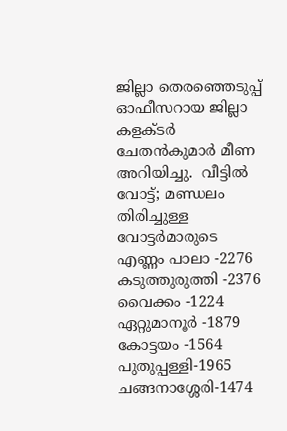ജില്ലാ തെരഞ്ഞെടുപ്പ് ഓഫീസറായ ജില്ലാ കളക്ടർ ചേതൻകുമാർ മീണ അറിയിച്ചു.  വീട്ടിൽ വോട്ട്; മണ്ഡലം തിരിച്ചുള്ള വോട്ടർമാരുടെ എണ്ണം പാലാ -2276 കടുത്തുരുത്തി -2376 വൈക്കം -1224 ഏറ്റുമാനൂർ -1879 കോട്ടയം -1564 പുതുപ്പള്ളി-1965 ചങ്ങനാശ്ശേരി-1474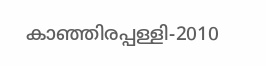കാഞ്ഞിരപ്പള്ളി-2010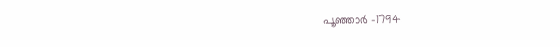പൂഞ്ഞാർ -1794